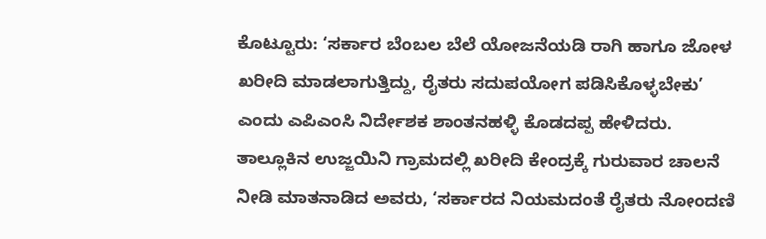ಕೊಟ್ಟೂರು: ‘ಸರ್ಕಾರ ಬೆಂಬಲ ಬೆಲೆ ಯೋಜನೆಯಡಿ ರಾಗಿ ಹಾಗೂ ಜೋಳ ಖರೀದಿ ಮಾಡಲಾಗುತ್ತಿದ್ದು, ರೈತರು ಸದುಪಯೋಗ ಪಡಿಸಿಕೊಳ್ಳಬೇಕು’ ಎಂದು ಎಪಿಎಂಸಿ ನಿರ್ದೇಶಕ ಶಾಂತನಹಳ್ಳಿ ಕೊಡದಪ್ಪ ಹೇಳಿದರು.
ತಾಲ್ಲೂಕಿನ ಉಜ್ಜಯಿನಿ ಗ್ರಾಮದಲ್ಲಿ ಖರೀದಿ ಕೇಂದ್ರಕ್ಕೆ ಗುರುವಾರ ಚಾಲನೆ ನೀಡಿ ಮಾತನಾಡಿದ ಅವರು, ‘ಸರ್ಕಾರದ ನಿಯಮದಂತೆ ರೈತರು ನೋಂದಣಿ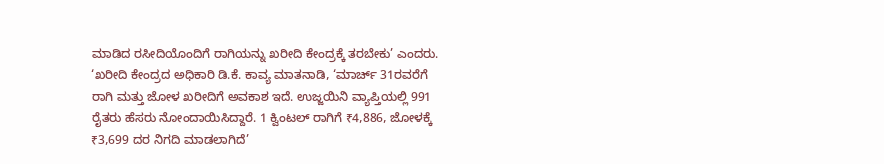ಮಾಡಿದ ರಸೀದಿಯೊಂದಿಗೆ ರಾಗಿಯನ್ನು ಖರೀದಿ ಕೇಂದ್ರಕ್ಕೆ ತರಬೇಕು’ ಎಂದರು.
‘ಖರೀದಿ ಕೇಂದ್ರದ ಅಧಿಕಾರಿ ಡಿ.ಕೆ. ಕಾವ್ಯ ಮಾತನಾಡಿ, ‘ಮಾರ್ಚ್ 31ರವರೆಗೆ ರಾಗಿ ಮತ್ತು ಜೋಳ ಖರೀದಿಗೆ ಅವಕಾಶ ಇದೆ. ಉಜ್ಜಯಿನಿ ವ್ಯಾಪ್ತಿಯಲ್ಲಿ 991 ರೈತರು ಹೆಸರು ನೋಂದಾಯಿಸಿದ್ದಾರೆ. 1 ಕ್ವಿಂಟಲ್ ರಾಗಿಗೆ ₹4,886, ಜೋಳಕ್ಕೆ ₹3,699 ದರ ನಿಗದಿ ಮಾಡಲಾಗಿದೆ’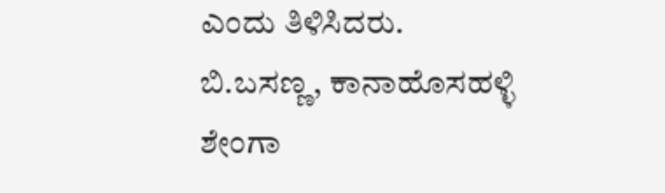ಎಂದು ತಿಳಿಸಿದರು.
ಬಿ.ಬಸಣ್ಣ, ಕಾನಾಹೊಸಹಳ್ಳಿ ಶೇಂಗಾ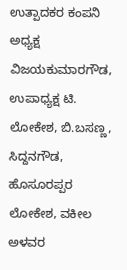ಉತ್ಪಾದಕರ ಕಂಪನಿ ಅಧ್ಯಕ್ಷ ವಿಜಯಕುಮಾರಗೌಡ, ಉಪಾಧ್ಯಕ್ಷ ಟಿ. ಲೋಕೇಶ, ಬಿ.ಬಸಣ್ಣ, ಸಿದ್ದನಗೌಡ, ಹೊಸೂರಪ್ಪರ ಲೋಕೇಶ, ವಕೀಲ ಅಳವರ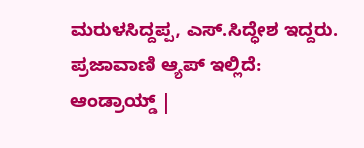ಮರುಳಸಿದ್ದಪ್ಪ, ಎಸ್.ಸಿದ್ಧೇಶ ಇದ್ದರು.
ಪ್ರಜಾವಾಣಿ ಆ್ಯಪ್ ಇಲ್ಲಿದೆ: ಆಂಡ್ರಾಯ್ಡ್ |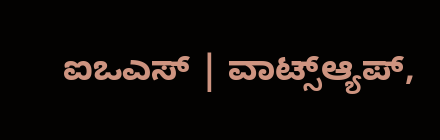ಐಒಎಸ್ | ವಾಟ್ಸ್ಆ್ಯಪ್,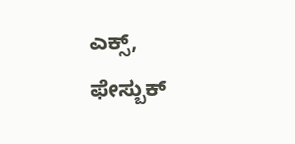ಎಕ್ಸ್, ಫೇಸ್ಬುಕ್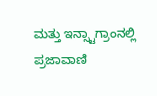ಮತ್ತು ಇನ್ಸ್ಟಾಗ್ರಾಂನಲ್ಲಿ ಪ್ರಜಾವಾಣಿ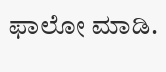ಫಾಲೋ ಮಾಡಿ.